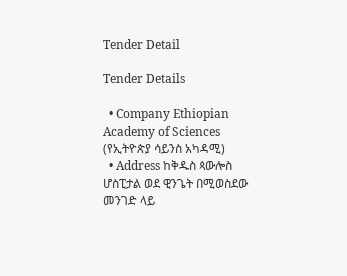Tender Detail

Tender Details

  • Company Ethiopian Academy of Sciences (የኢትዮጵያ ሳይንስ አካዳሚ)
  • Address ከቅዱስ ጳውሎስ ሆስፒታል ወደ ዊንጌት በሚወስደው መንገድ ላይ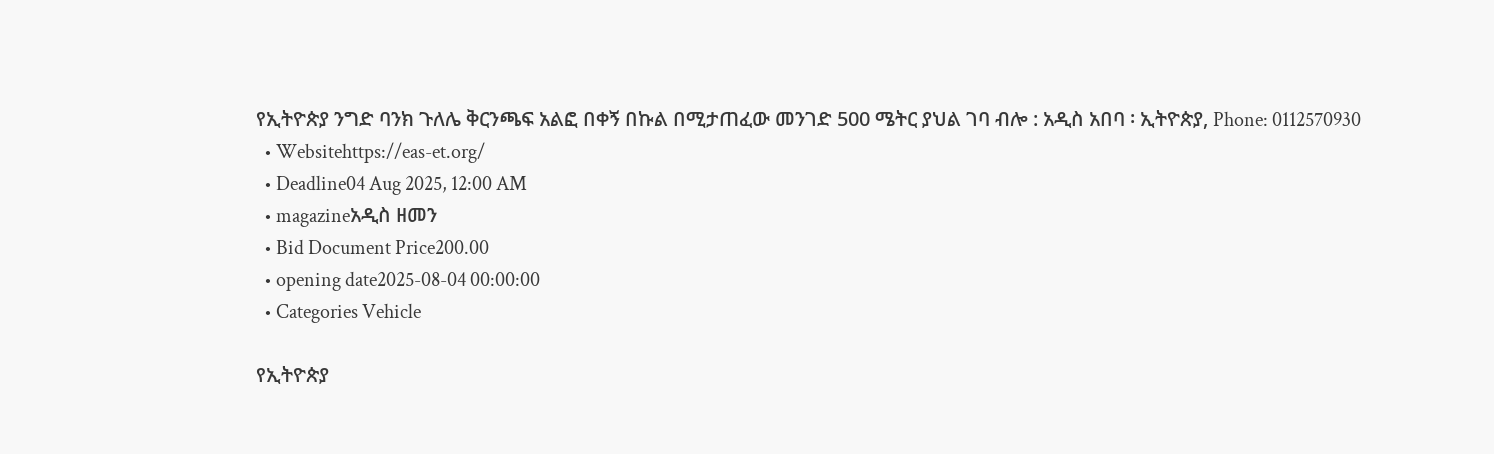የኢትዮጵያ ንግድ ባንክ ጉለሌ ቅርንጫፍ አልፎ በቀኝ በኩል በሚታጠፈው መንገድ 500 ሜትር ያህል ገባ ብሎ : አዲስ አበባ ፡ ኢትዮጵያ, Phone: 0112570930
  • Websitehttps://eas-et.org/
  • Deadline04 Aug 2025, 12:00 AM
  • magazineአዲስ ዘመን
  • Bid Document Price200.00
  • opening date2025-08-04 00:00:00
  • Categories Vehicle

የኢትዮጵያ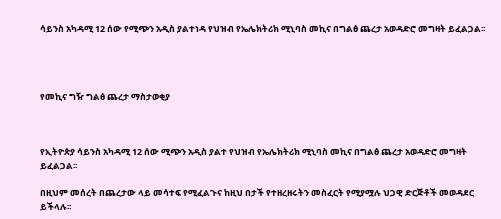ሳይንስ አካዳሚ 12 ሰው የሚጭን አዲስ ያልተነዳ የህዝብ የኤሌክትሪክ ሚኒባስ መኪና በግልፅ ጨረታ አወዳድሮ መግዛት ይፈልጋል፡፡




የመኪና ግዥ ግልፅ ጨረታ ማስታወቂያ



የኢትዮጵያ ሳይንስ አካዳሚ 12 ሰው ሚጭን አዲስ ያልተ የህዝብ የኤሌክትሪክ ሚኒባስ መኪና በግልፅ ጨረታ አወዳድሮ መግዛት ይፈልጋል፡፡

በዚህም መሰረት በጨረታው ላይ መሳተፍ የሚፈልጉና ከዚህ በታች የተዘረዘሩትን መስፈርት የሚያሟሉ ህጋዊ ድርጅቶች መወዳደር ይችላሉ፡፡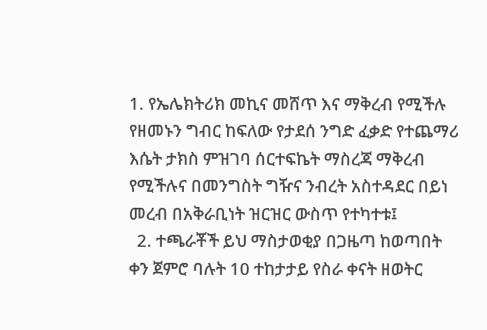1. የኤሌክትሪክ መኪና መሸጥ እና ማቅረብ የሚችሉ የዘመኑን ግብር ከፍለው የታደሰ ንግድ ፈቃድ የተጨማሪ እሴት ታክስ ምዝገባ ሰርተፍኬት ማስረጃ ማቅረብ የሚችሉና በመንግስት ግዥና ንብረት አስተዳደር በይነ መረብ በአቅራቢነት ዝርዝር ውስጥ የተካተቱ፤
  2. ተጫራቾች ይህ ማስታወቂያ በጋዜጣ ከወጣበት ቀን ጀምሮ ባሉት 10 ተከታታይ የስራ ቀናት ዘወትር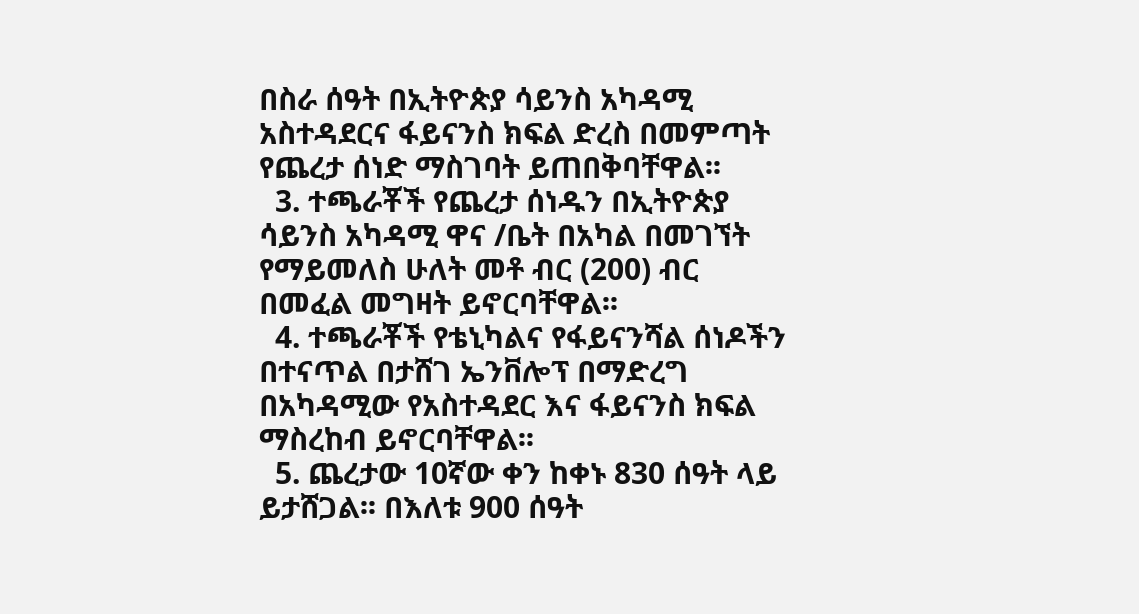በስራ ሰዓት በኢትዮጵያ ሳይንስ አካዳሚ አስተዳደርና ፋይናንስ ክፍል ድረስ በመምጣት የጨረታ ሰነድ ማስገባት ይጠበቅባቸዋል፡፡
  3. ተጫራቾች የጨረታ ሰነዱን በኢትዮጵያ ሳይንስ አካዳሚ ዋና /ቤት በአካል በመገኘት የማይመለስ ሁለት መቶ ብር (200) ብር በመፈል መግዛት ይኖርባቸዋል፡፡
  4. ተጫራቾች የቴኒካልና የፋይናንሻል ሰነዶችን በተናጥል በታሸገ ኤንቨሎፕ በማድረግ በአካዳሚው የአስተዳደር እና ፋይናንስ ክፍል ማስረከብ ይኖርባቸዋል፡፡
  5. ጨረታው 10ኛው ቀን ከቀኑ 830 ሰዓት ላይ ይታሸጋል፡፡ በእለቱ 900 ሰዓት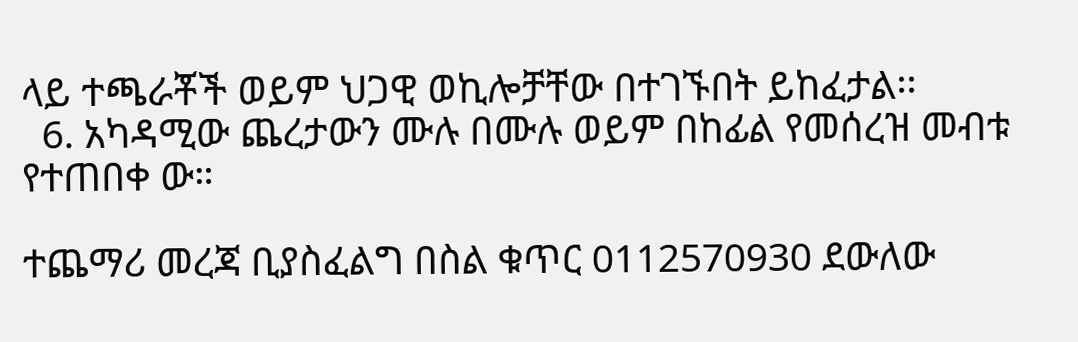ላይ ተጫራቾች ወይም ህጋዊ ወኪሎቻቸው በተገኙበት ይከፈታል፡፡
  6. አካዳሚው ጨረታውን ሙሉ በሙሉ ወይም በከፊል የመሰረዝ መብቱ የተጠበቀ ው።

ተጨማሪ መረጃ ቢያስፈልግ በስል ቁጥር 0112570930 ደውለው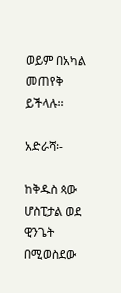ወይም በአካል መጠየቅ ይችላሉ፡፡

አድራሻ፡-

ከቅዱስ ጳው ሆስፒታል ወደ ዊንጌት በሚወስደው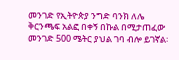መንገድ የኢትዮጵያ ንግድ ባንክ ለሌ ቅርንጫፍ አልፎ በቀኝ በኩል በሚታጠፈው መንገድ 500 ሜትር ያህል ገባ ብሎ ይገኛል፡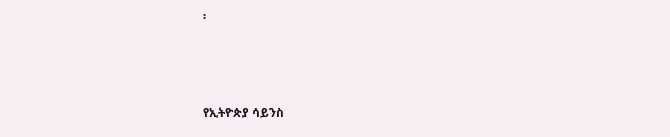፡



የኢትዮጵያ ሳይንስ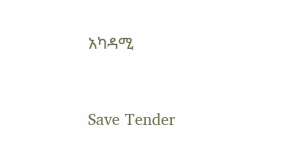አካዳሚ



Save Tender